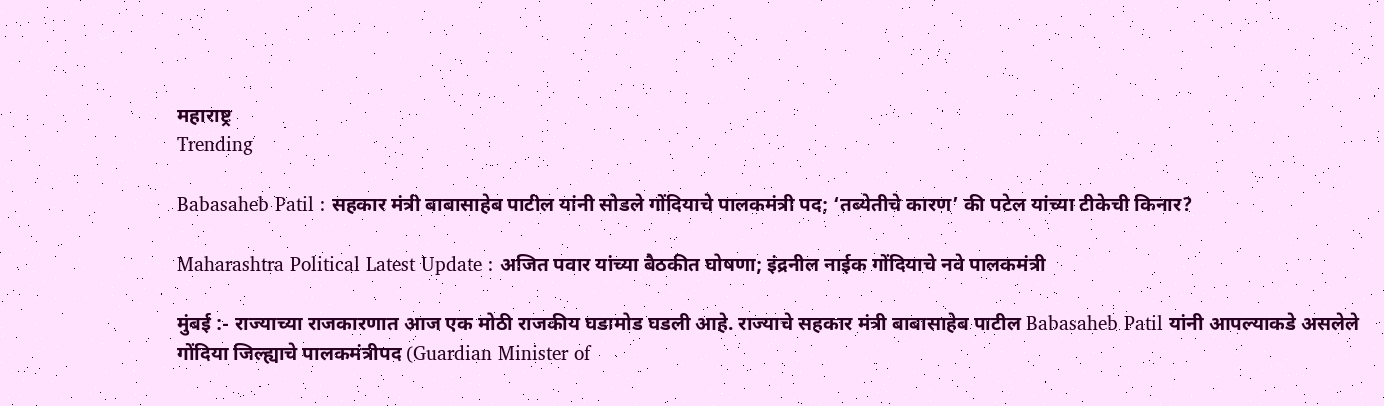महाराष्ट्र
Trending

Babasaheb Patil : सहकार मंत्री बाबासाहेब पाटील यांनी सोडले गोंदियाचे पालकमंत्री पद; ‘तब्येतीचे कारण’ की पटेल यांच्या टीकेची किनार?

Maharashtra Political Latest Update : अजित पवार यांच्या बैठकीत घोषणा; इंद्रनील नाईक गोंदियाचे नवे पालकमंत्री

मुंबई :- राज्याच्या राजकारणात आज एक मोठी राजकीय घडामोड घडली आहे. राज्याचे सहकार मंत्री बाबासाहेब पाटील Babasaheb Patil यांनी आपल्याकडे असलेले गोंदिया जिल्ह्याचे पालकमंत्रीपद (Guardian Minister of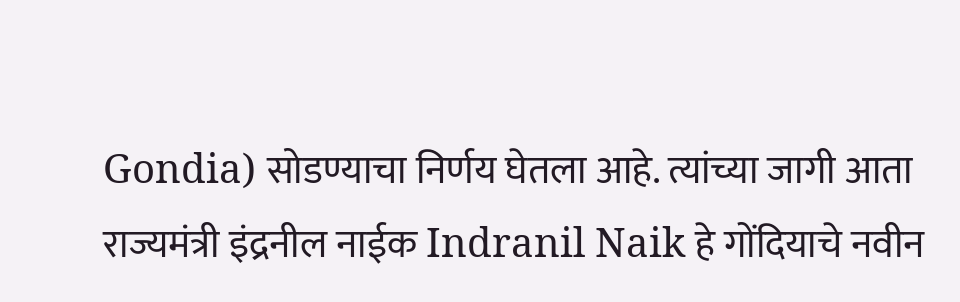Gondia) सोडण्याचा निर्णय घेतला आहे. त्यांच्या जागी आता राज्यमंत्री इंद्रनील नाईक Indranil Naik हे गोंदियाचे नवीन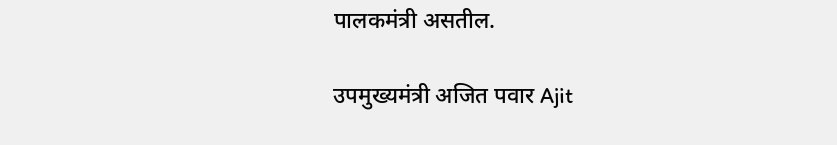पालकमंत्री असतील.

उपमुख्यमंत्री अजित पवार Ajit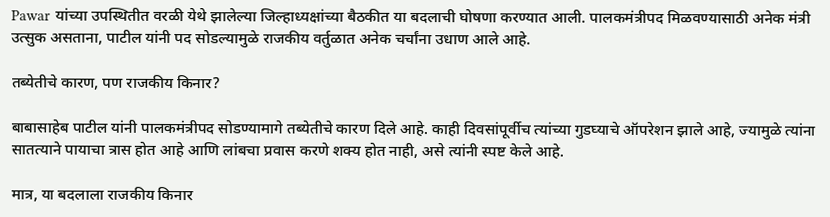Pawar यांच्या उपस्थितीत वरळी येथे झालेल्या जिल्हाध्यक्षांच्या बैठकीत या बदलाची घोषणा करण्यात आली. पालकमंत्रीपद मिळवण्यासाठी अनेक मंत्री उत्सुक असताना, पाटील यांनी पद सोडल्यामुळे राजकीय वर्तुळात अनेक चर्चांना उधाण आले आहे.

तब्येतीचे कारण, पण राजकीय किनार?

बाबासाहेब पाटील यांनी पालकमंत्रीपद सोडण्यामागे तब्येतीचे कारण दिले आहे. काही दिवसांपूर्वीच त्यांच्या गुडघ्याचे ऑपरेशन झाले आहे, ज्यामुळे त्यांना सातत्याने पायाचा त्रास होत आहे आणि लांबचा प्रवास करणे शक्य होत नाही, असे त्यांनी स्पष्ट केले आहे.

मात्र, या बदलाला राजकीय किनार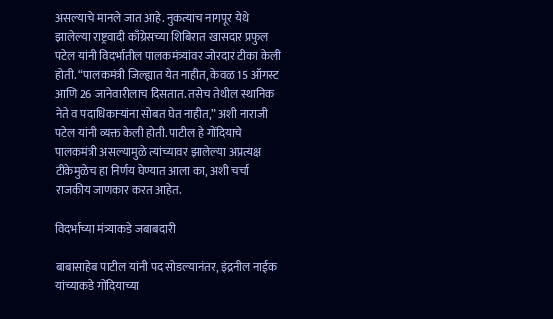असल्याचे मानले जात आहे. नुकत्याच नागपूर येथे झालेल्या राष्ट्रवादी काँग्रेसच्या शिबिरात खासदार प्रफुल पटेल यांनी विदर्भातील पालकमंत्र्यांवर जोरदार टीका केली होती. “पालकमंत्री जिल्ह्यात येत नाहीत, केवळ 15 ऑगस्ट आणि 26 जानेवारीलाच दिसतात. तसेच तेथील स्थानिक नेते व पदाधिकाऱ्यांना सोबत घेत नाहीत,” अशी नाराजी पटेल यांनी व्यक्त केली होती. पाटील हे गोंदियाचे पालकमंत्री असल्यामुळे त्यांच्यावर झालेल्या अप्रत्यक्ष टीकेमुळेच हा निर्णय घेण्यात आला का, अशी चर्चा राजकीय जाणकार करत आहेत.

विदर्भाच्या मंत्र्याकडे जबाबदारी

बाबासाहेब पाटील यांनी पद सोडल्यानंतर, इंद्रनील नाईक यांच्याकडे गोंदियाच्या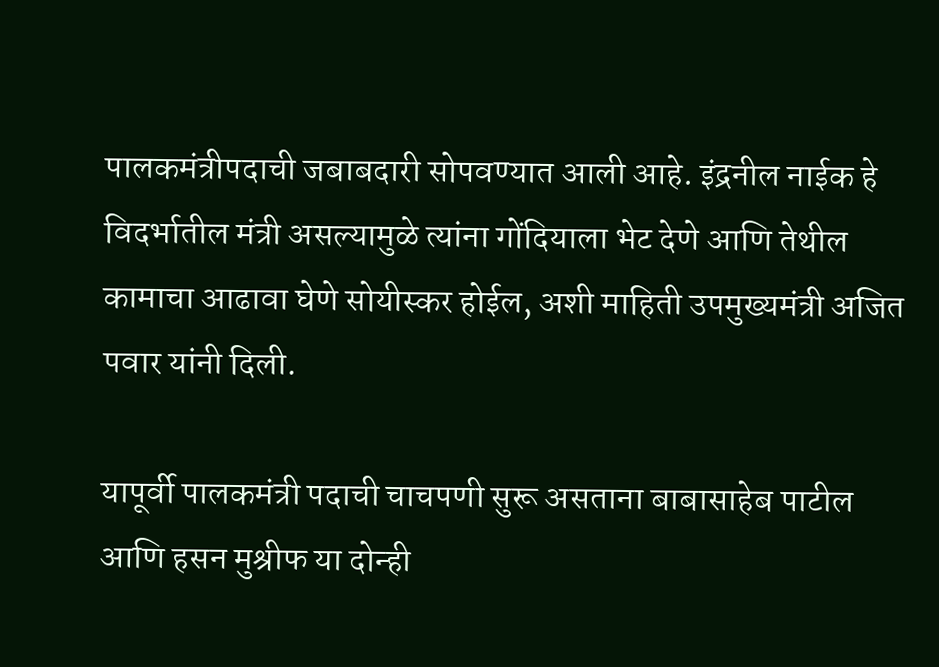पालकमंत्रीपदाची जबाबदारी सोपवण्यात आली आहे. इंद्रनील नाईक हे विदर्भातील मंत्री असल्यामुळे त्यांना गोंदियाला भेट देणे आणि तेथील कामाचा आढावा घेणे सोयीस्कर होईल, अशी माहिती उपमुख्यमंत्री अजित पवार यांनी दिली.

यापूर्वी पालकमंत्री पदाची चाचपणी सुरू असताना बाबासाहेब पाटील आणि हसन मुश्रीफ या दोन्ही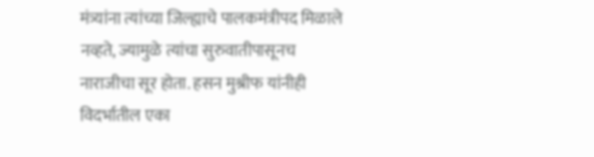मंत्र्यांना त्यांच्या जिल्ह्याचे पालकमंत्रीपद मिळाले नव्हते, ज्यामुळे त्यांचा सुरुवातीपासूनच नाराजीचा सूर होता. हसन मुश्रीफ यांनीही विदर्भातील एका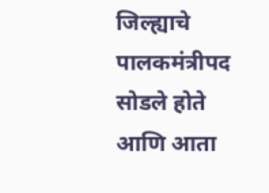जिल्ह्याचे पालकमंत्रीपद सोडले होते आणि आता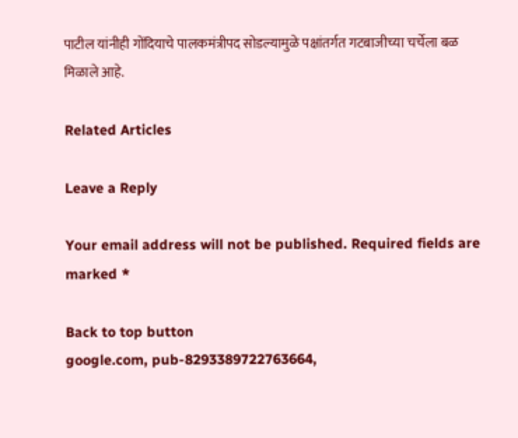पाटील यांनीही गोंदियाचे पालकमंत्रीपद सोडल्यामुळे पक्षांतर्गत गटबाजीच्या चर्चेला बळ मिळाले आहे.

Related Articles

Leave a Reply

Your email address will not be published. Required fields are marked *

Back to top button
google.com, pub-8293389722763664,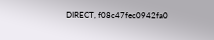DIRECT, f08c47fec0942fa0